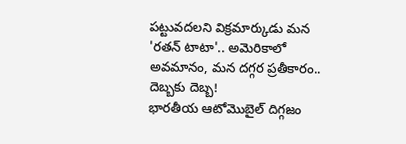పట్టువదలని విక్రమార్కుడు మన 'రతన్ టాటా'.. అమెరికాలో అవమానం, మన దగ్గర ప్రతీకారం.. దెబ్బకు దెబ్బ!
భారతీయ ఆటోమొబైల్ దిగ్గజం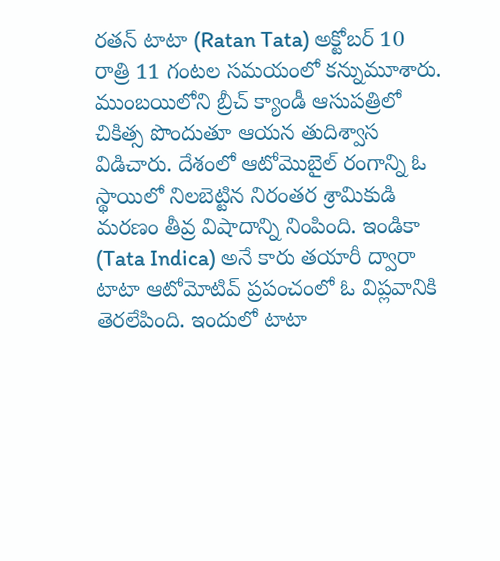రతన్ టాటా (Ratan Tata) అక్టోబర్ 10 రాత్రి 11 గంటల సమయంలో కన్నుమూశారు. ముంబయిలోని బ్రీచ్ క్యాండీ ఆసుపత్రిలో చికిత్స పొందుతూ ఆయన తుదిశ్వాస విడిచారు. దేశంలో ఆటోమొబైల్ రంగాన్ని ఓ స్థాయిలో నిలబెట్టిన నిరంతర శ్రామికుడి మరణం తీవ్ర విషాదాన్ని నింపింది. ఇండికా (Tata Indica) అనే కారు తయారీ ద్వారా టాటా ఆటోమోటివ్ ప్రపంచంలో ఓ విప్లవానికి తెరలేపింది. ఇందులో టాటా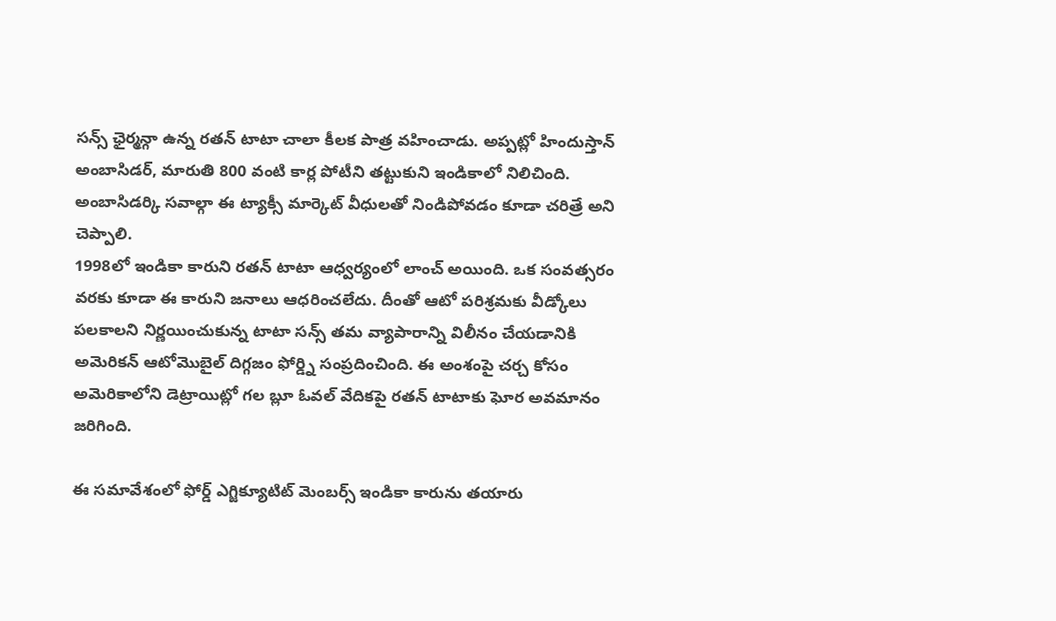సన్స్ ఛైర్మన్గా ఉన్న రతన్ టాటా చాలా కీలక పాత్ర వహించాడు. అప్పట్లో హిందుస్తాన్ అంబాసిడర్, మారుతి 800 వంటి కార్ల పోటీని తట్టుకుని ఇండికాలో నిలిచింది. అంబాసిడర్కి సవాల్గా ఈ ట్యాక్సీ మార్కెట్ వీధులతో నిండిపోవడం కూడా చరిత్రే అని చెప్పాలి.
1998లో ఇండికా కారుని రతన్ టాటా ఆధ్వర్యంలో లాంచ్ అయింది. ఒక సంవత్సరం వరకు కూడా ఈ కారుని జనాలు ఆధరించలేదు. దీంతో ఆటో పరిశ్రమకు వీడ్కోలు పలకాలని నిర్ణయించుకున్న టాటా సన్స్ తమ వ్యాపారాన్ని విలీనం చేయడానికి అమెరికన్ ఆటోమొబైల్ దిగ్గజం ఫోర్డ్ని సంప్రదించింది. ఈ అంశంపై చర్చ కోసం అమెరికాలోని డెట్రాయిట్లో గల బ్లూ ఓవల్ వేదికపై రతన్ టాటాకు ఘోర అవమానం జరిగింది.

ఈ సమావేశంలో ఫోర్డ్ ఎగ్జిక్యూటిట్ మెంబర్స్ ఇండికా కారును తయారు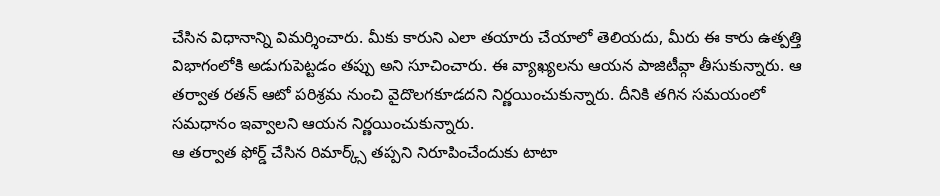చేసిన విధానాన్ని విమర్శించారు. మీకు కారుని ఎలా తయారు చేయాలో తెలియదు, మీరు ఈ కారు ఉత్పత్తి విభాగంలోకి అడుగుపెట్టడం తప్పు అని సూచించారు. ఈ వ్యాఖ్యలను ఆయన పాజిటీవ్గా తీసుకున్నారు. ఆ తర్వాత రతన్ ఆటో పరిశ్రమ నుంచి వైదొలగకూడదని నిర్ణయించుకున్నారు. దీనికి తగిన సమయంలో సమధానం ఇవ్వాలని ఆయన నిర్ణయించుకున్నారు.
ఆ తర్వాత ఫోర్డ్ చేసిన రిమార్క్స్ తప్పని నిరూపించేందుకు టాటా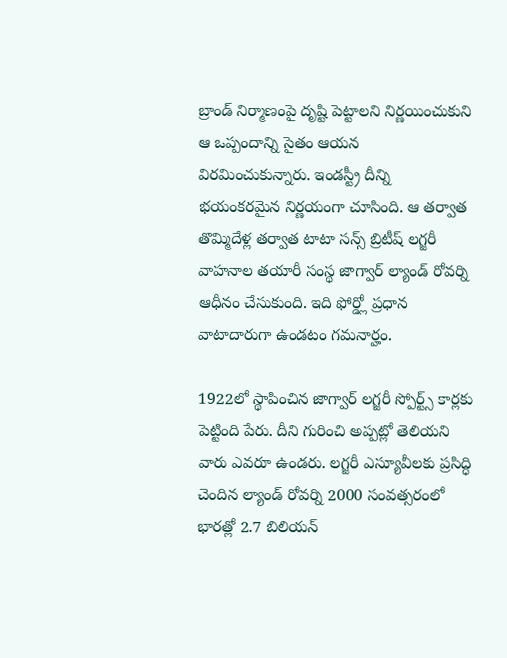బ్రాండ్ నిర్మాణంపై దృష్టి పెట్టాలని నిర్ణయించుకుని ఆ ఒప్పందాన్ని సైతం ఆయన విరమించుకున్నారు. ఇండస్ట్రీ దీన్ని భయంకరమైన నిర్ణయంగా చూసింది. ఆ తర్వాత తొమ్మిదేళ్ల తర్వాత టాటా సన్స్ బ్రిటీష్ లగ్జరీ వాహనాల తయారీ సంస్థ జాగ్వార్ ల్యాండ్ రోవర్ని ఆధీనం చేసుకుంది. ఇది ఫోర్డ్లో ప్రధాన వాటాదారుగా ఉండటం గమనార్హం.

1922లో స్థాపించిన జాగ్వార్ లగ్జరీ స్పోర్ట్స్ కార్లకు పెట్టింది పేరు. దీని గురించి అప్పట్లో తెలియని వారు ఎవరూ ఉండరు. లగ్జరీ ఎస్యూవీలకు ప్రసిద్ధి చెందిన ల్యాండ్ రోవర్ని 2000 సంవత్సరంలో భారత్లో 2.7 బిలియన్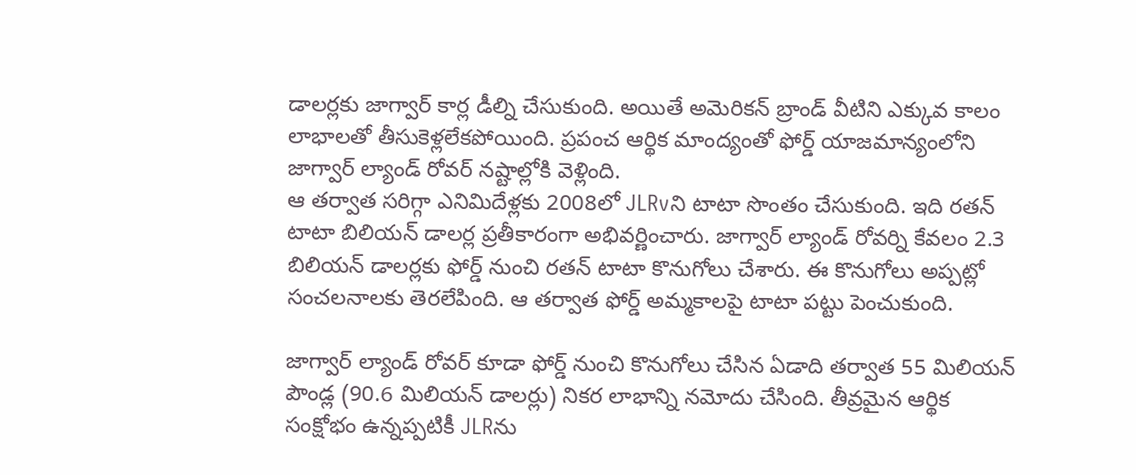డాలర్లకు జాగ్వార్ కార్ల డీల్ని చేసుకుంది. అయితే అమెరికన్ బ్రాండ్ వీటిని ఎక్కువ కాలం లాభాలతో తీసుకెళ్లలేకపోయింది. ప్రపంచ ఆర్థిక మాంద్యంతో ఫోర్డ్ యాజమాన్యంలోని జాగ్వార్ ల్యాండ్ రోవర్ నష్టాల్లోకి వెళ్లింది.
ఆ తర్వాత సరిగ్గా ఎనిమిదేళ్లకు 2008లో JLRvని టాటా సొంతం చేసుకుంది. ఇది రతన్ టాటా బిలియన్ డాలర్ల ప్రతీకారంగా అభివర్ణించారు. జాగ్వార్ ల్యాండ్ రోవర్ని కేవలం 2.3 బిలియన్ డాలర్లకు ఫోర్డ్ నుంచి రతన్ టాటా కొనుగోలు చేశారు. ఈ కొనుగోలు అప్పట్లో సంచలనాలకు తెరలేపింది. ఆ తర్వాత ఫోర్డ్ అమ్మకాలపై టాటా పట్టు పెంచుకుంది.

జాగ్వార్ ల్యాండ్ రోవర్ కూడా ఫోర్డ్ నుంచి కొనుగోలు చేసిన ఏడాది తర్వాత 55 మిలియన్ పౌండ్ల (90.6 మిలియన్ డాలర్లు) నికర లాభాన్ని నమోదు చేసింది. తీవ్రమైన ఆర్థిక సంక్షోభం ఉన్నప్పటికీ JLRను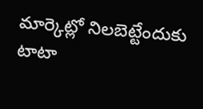మార్కెట్లో నిలబెట్టేందుకు టాటా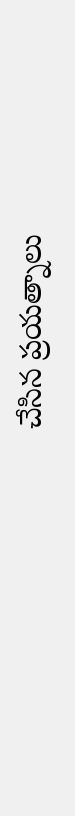చేసిన ప్రయత్నాలు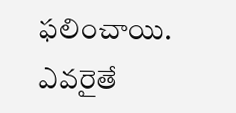ఫలించాయి. ఎవరైతే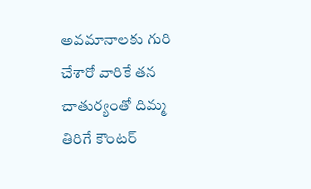అవమానాలకు గురి చేశారో వారికే తన చాతుర్యంతో దిమ్మ తిరిగే కౌంటర్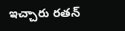ఇచ్చారు రతన్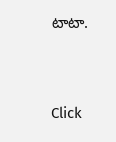టాటా.


Click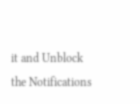it and Unblock the Notifications